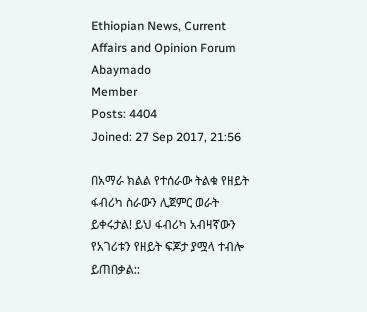Ethiopian News, Current Affairs and Opinion Forum
Abaymado
Member
Posts: 4404
Joined: 27 Sep 2017, 21:56

በአማራ ክልል የተሰራው ትልቁ የዘይት ፋብሪካ ስራውን ሊጀምር ወራት ይቀሩታል! ይህ ፋብሪካ አብዛኛውን የአገሪቱን የዘይት ፍጆታ ያሟላ ተብሎ ይጠበቃል::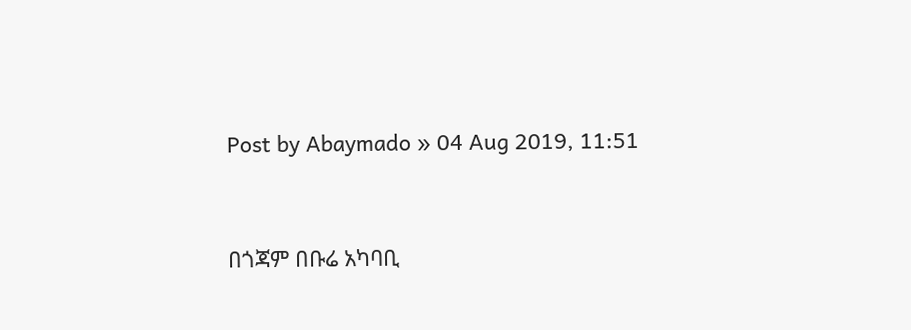Post by Abaymado » 04 Aug 2019, 11:51


በጎጃም በቡሬ አካባቢ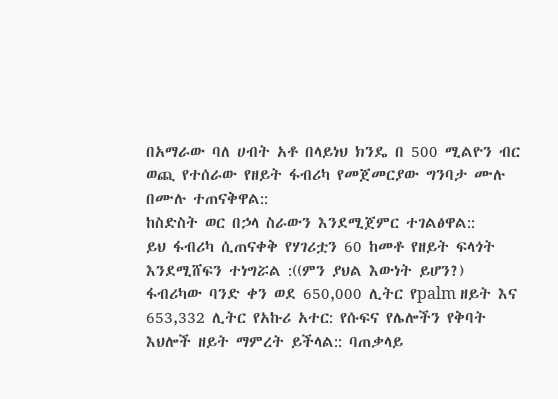በአማራው ባለ ሀብት አቶ በላይነህ ክንዴ በ 500 ሚልዮን ብር ወጪ የተሰራው የዘይት ፋብሪካ የመጀመርያው ግንባታ ሙሉ በሙሉ ተጠናቅዋል::
ከስድስት ወር በኃላ ስራውን እንደሚጀምር ተገልፅዋል::
ይህ ፋብሪካ ሲጠናቀቅ የሃገሪቷን 60 ከመቶ የዘይት ፍላጎት እንደሚሸፍን ተነግሯል :((ምን ያህል እውነት ይሆን?)
ፋብሪካው ባንድ ቀን ወደ 650,000 ሊትር የpalm ዘይት እና 653,332 ሊትር የአኩሪ አተር: የሱፍና የሌሎችን የቅባት እህሎች ዘይት ማምረት ይችላል:: ባጠቃላይ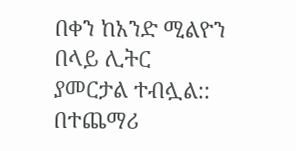በቀን ከአንድ ሚልዮን በላይ ሊትር ያመርታል ተብሏል:: በተጨማሪ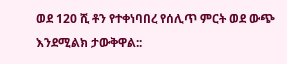ወደ 120 ሺ ቶን የተቀነባበረ የሰሊጥ ምርት ወደ ውጭ እንደሚልክ ታውቅዋል::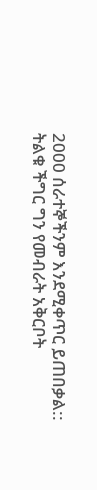2000 ሰራተኞችንም እንደሚቀጥር ይጠበቃል::
ትልቁ ችግር ግን የመብራት አቅርቦት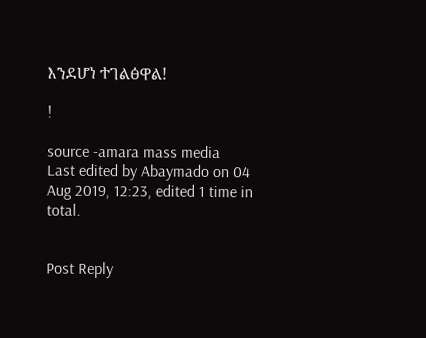እንደሆነ ተገልፅዋል!

!

source -amara mass media
Last edited by Abaymado on 04 Aug 2019, 12:23, edited 1 time in total.


Post Reply